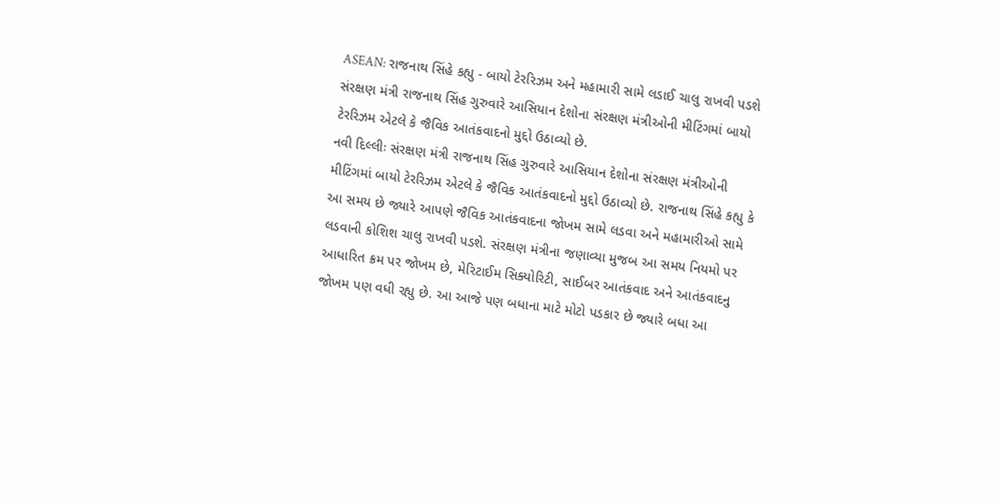ASEAN: રાજનાથ સિંહે કહ્યુ - બાયો ટેરરિઝમ અને મહામારી સામે લડાઈ ચાલુ રાખવી પડશે
સંરક્ષણ મંત્રી રાજનાથ સિંહ ગુરુવારે આસિયાન દેશોના સંરક્ષણ મંત્રીઓની મીટિંગમાં બાયો ટેરરિઝમ એટલે કે જૈવિક આતંકવાદનો મુદ્દો ઉઠાવ્યો છે.
નવી દિલ્લીઃ સંરક્ષણ મંત્રી રાજનાથ સિંહ ગુરુવારે આસિયાન દેશોના સંરક્ષણ મંત્રીઓની મીટિંગમાં બાયો ટેરરિઝમ એટલે કે જૈવિક આતંકવાદનો મુદ્દો ઉઠાવ્યો છે. રાજનાથ સિંહે કહ્યુ કે આ સમય છે જ્યારે આપણે જૈવિક આતંકવાદના જોખમ સામે લડવા અને મહામારીઓ સામે લડવાની કોશિશ ચાલુ રાખવી પડશે. સંરક્ષણ મંત્રીના જણાવ્યા મુજબ આ સમય નિયમો પર આધારિત ક્રમ પર જોખમ છે, મેરિટાઈમ સિક્યોરિટી, સાઈબર આતંકવાદ અને આતંકવાદનુ જોખમ પણ વધી રહ્યુ છે. આ આજે પણ બધાના માટે મોટો પડકાર છે જ્યારે બધા આ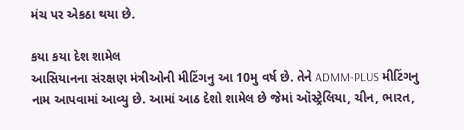મંચ પર એકઠા થયા છે.

કયા કયા દેશ શામેલ
આસિયાનના સંરક્ષણ મંત્રીઓની મીટિંગનુ આ 10મુ વર્ષ છે. તેને ADMM-PLUS મીટિંગનુ નામ આપવામાં આવ્યુ છે. આમાં આઠ દેશો શામેલ છે જેમાં ઑસ્ટ્રેલિયા, ચીન, ભારત,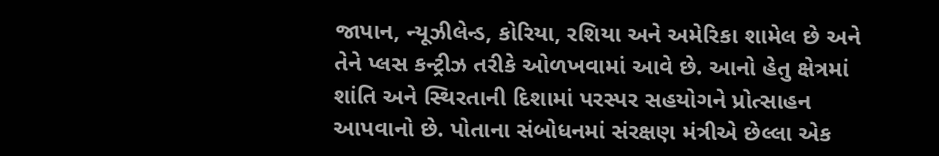જાપાન, ન્યૂઝીલેન્ડ, કોરિયા, રશિયા અને અમેરિકા શામેલ છે અને તેને પ્લસ કન્ટ્રીઝ તરીકે ઓળખવામાં આવે છે. આનો હેતુ ક્ષેત્રમાં શાંતિ અને સ્થિરતાની દિશામાં પરસ્પર સહયોગને પ્રોત્સાહન આપવાનો છે. પોતાના સંબોધનમાં સંરક્ષણ મંત્રીએ છેલ્લા એક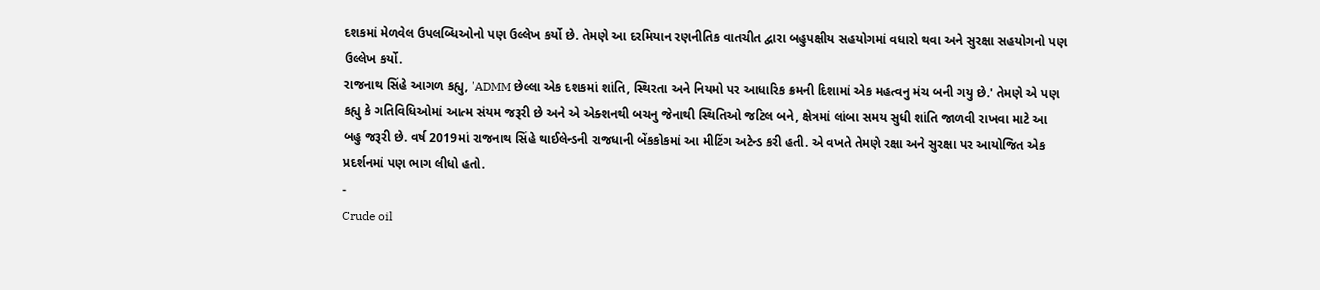દશકમાં મેળવેલ ઉપલબ્ધિઓનો પણ ઉલ્લેખ કર્યો છે. તેમણે આ દરમિયાન રણનીતિક વાતચીત દ્વારા બહુપક્ષીય સહયોગમાં વધારો થવા અને સુરક્ષા સહયોગનો પણ ઉલ્લેખ કર્યો.
રાજનાથ સિંહે આગળ કહ્યુ, 'ADMM છેલ્લા એક દશકમાં શાંતિ, સ્થિરતા અને નિયમો પર આધારિક ક્રમની દિશામાં એક મહત્વનુ મંચ બની ગયુ છે.' તેમણે એ પણ કહ્યુ કે ગતિવિધિઓમાં આત્મ સંયમ જરૂરી છે અને એ એક્શનથી બચનુ જેનાથી સ્થિતિઓ જટિલ બને, ક્ષેત્રમાં લાંબા સમય સુધી શાંતિ જાળવી રાખવા માટે આ બહુ જરૂરી છે. વર્ષ 2019માં રાજનાથ સિંહે થાઈલેન્ડની રાજધાની બેંકકોકમાં આ મીટિંગ અટેન્ડ કરી હતી. એ વખતે તેમણે રક્ષા અને સુરક્ષા પર આયોજિત એક પ્રદર્શનમાં પણ ભાગ લીધો હતો.
-
Crude oil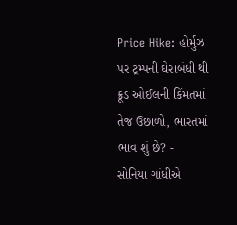Price Hike: હોર્મુઝ પર ટ્રમ્પની ઘેરાબંધી થી ક્રૂડ ઓઈલની કિંમતમાં તેજ ઉછાળો, ભારતમાં ભાવ શું છે? -
સોનિયા ગાંધીએ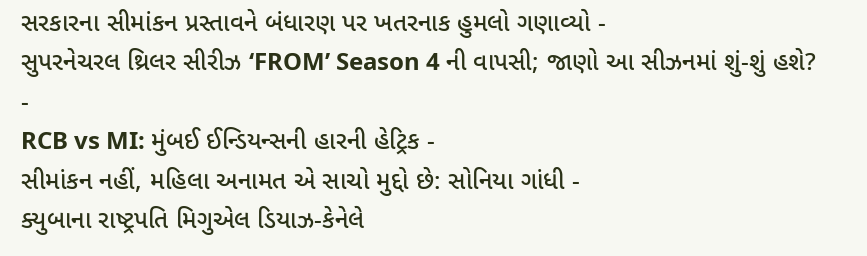સરકારના સીમાંકન પ્રસ્તાવને બંધારણ પર ખતરનાક હુમલો ગણાવ્યો -
સુપરનેચરલ થ્રિલર સીરીઝ ‘FROM’ Season 4 ની વાપસી; જાણો આ સીઝનમાં શું-શું હશે? -
RCB vs MI: મુંબઈ ઈન્ડિયન્સની હારની હેટ્રિક -
સીમાંકન નહીં, મહિલા અનામત એ સાચો મુદ્દો છે: સોનિયા ગાંધી -
ક્યુબાના રાષ્ટ્રપતિ મિગુએલ ડિયાઝ-કેનેલે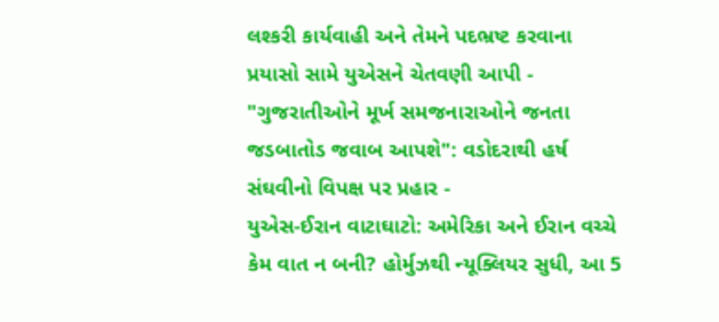લશ્કરી કાર્યવાહી અને તેમને પદભ્રષ્ટ કરવાના પ્રયાસો સામે યુએસને ચેતવણી આપી -
"ગુજરાતીઓને મૂર્ખ સમજનારાઓને જનતા જડબાતોડ જવાબ આપશે": વડોદરાથી હર્ષ સંઘવીનો વિપક્ષ પર પ્રહાર -
યુએસ-ઈરાન વાટાઘાટો: અમેરિકા અને ઈરાન વચ્ચે કેમ વાત ન બની? હોર્મુઝથી ન્યૂક્લિયર સુધી, આ 5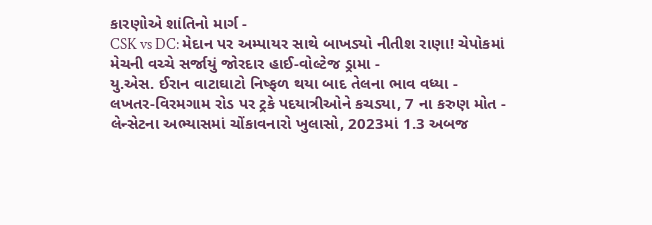કારણોએ શાંતિનો માર્ગ -
CSK vs DC: મેદાન પર અમ્પાયર સાથે બાખડ્યો નીતીશ રાણા! ચેપોકમાં મેચની વચ્ચે સર્જાયું જોરદાર હાઈ-વોલ્ટેજ ડ્રામા -
યુ.એસ. ઈરાન વાટાઘાટો નિષ્ફળ થયા બાદ તેલના ભાવ વધ્યા -
લખતર-વિરમગામ રોડ પર ટ્રકે પદયાત્રીઓને કચડ્યા, 7 ના કરુણ મોત -
લેન્સેટના અભ્યાસમાં ચોંકાવનારો ખુલાસો, 2023માં 1.3 અબજ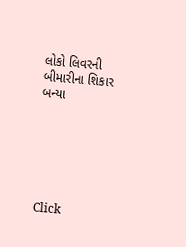લોકો લિવરની બીમારીના શિકાર બન્યા






Click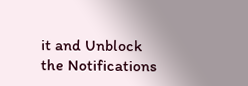it and Unblock the Notifications